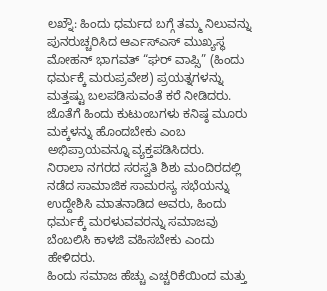ಲಖ್ನೌ: ಹಿಂದು ಧರ್ಮದ ಬಗ್ಗೆ ತಮ್ಮ ನಿಲುವನ್ನು ಪುನರುಚ್ಚರಿಸಿದ ಆರ್ಎಸ್ಎಸ್ ಮುಖ್ಯಸ್ಥ ಮೋಹನ್ ಭಾಗವತ್ “ಘರ್ ವಾಪ್ಸಿ” (ಹಿಂದು ಧರ್ಮಕ್ಕೆ ಮರುಪ್ರವೇಶ) ಪ್ರಯತ್ನಗಳನ್ನು ಮತ್ತಷ್ಟು ಬಲಪಡಿಸುವಂತೆ ಕರೆ ನೀಡಿದರು. ಜೊತೆಗೆ ಹಿಂದು ಕುಟುಂಬಗಳು ಕನಿಷ್ಠ ಮೂರು ಮಕ್ಕಳನ್ನು ಹೊಂದಬೇಕು ಎಂಬ ಅಭಿಪ್ರಾಯವನ್ನೂ ವ್ಯಕ್ತಪಡಿಸಿದರು.
ನಿರಾಲಾ ನಗರದ ಸರಸ್ವತಿ ಶಿಶು ಮಂದಿರದಲ್ಲಿ ನಡೆದ ಸಾಮಾಜಿಕ ಸಾಮರಸ್ಯ ಸಭೆಯನ್ನು ಉದ್ದೇಶಿಸಿ ಮಾತನಾಡಿದ ಅವರು, ಹಿಂದು ಧರ್ಮಕ್ಕೆ ಮರಳುವವರನ್ನು ಸಮಾಜವು ಬೆಂಬಲಿಸಿ ಕಾಳಜಿ ವಹಿಸಬೇಕು ಎಂದು ಹೇಳಿದರು.
ಹಿಂದು ಸಮಾಜ ಹೆಚ್ಚು ಎಚ್ಚರಿಕೆಯಿಂದ ಮತ್ತು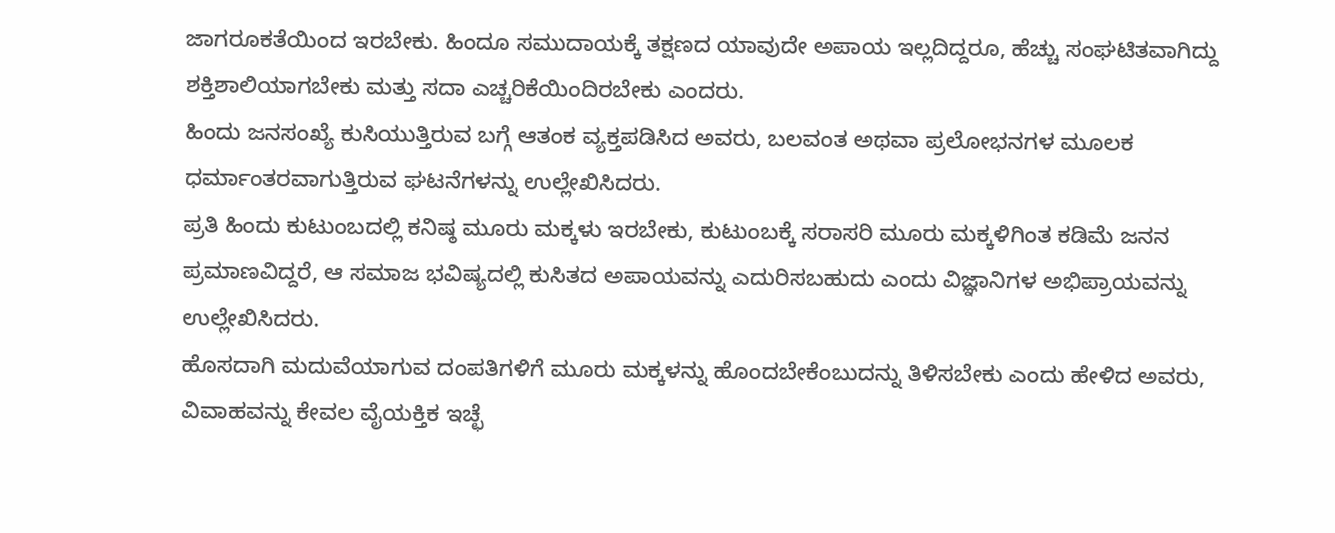ಜಾಗರೂಕತೆಯಿಂದ ಇರಬೇಕು. ಹಿಂದೂ ಸಮುದಾಯಕ್ಕೆ ತಕ್ಷಣದ ಯಾವುದೇ ಅಪಾಯ ಇಲ್ಲದಿದ್ದರೂ, ಹೆಚ್ಚು ಸಂಘಟಿತವಾಗಿದ್ದು ಶಕ್ತಿಶಾಲಿಯಾಗಬೇಕು ಮತ್ತು ಸದಾ ಎಚ್ಚರಿಕೆಯಿಂದಿರಬೇಕು ಎಂದರು.
ಹಿಂದು ಜನಸಂಖ್ಯೆ ಕುಸಿಯುತ್ತಿರುವ ಬಗ್ಗೆ ಆತಂಕ ವ್ಯಕ್ತಪಡಿಸಿದ ಅವರು, ಬಲವಂತ ಅಥವಾ ಪ್ರಲೋಭನಗಳ ಮೂಲಕ ಧರ್ಮಾಂತರವಾಗುತ್ತಿರುವ ಘಟನೆಗಳನ್ನು ಉಲ್ಲೇಖಿಸಿದರು.
ಪ್ರತಿ ಹಿಂದು ಕುಟುಂಬದಲ್ಲಿ ಕನಿಷ್ಠ ಮೂರು ಮಕ್ಕಳು ಇರಬೇಕು, ಕುಟುಂಬಕ್ಕೆ ಸರಾಸರಿ ಮೂರು ಮಕ್ಕಳಿಗಿಂತ ಕಡಿಮೆ ಜನನ ಪ್ರಮಾಣವಿದ್ದರೆ, ಆ ಸಮಾಜ ಭವಿಷ್ಯದಲ್ಲಿ ಕುಸಿತದ ಅಪಾಯವನ್ನು ಎದುರಿಸಬಹುದು ಎಂದು ವಿಜ್ಞಾನಿಗಳ ಅಭಿಪ್ರಾಯವನ್ನು ಉಲ್ಲೇಖಿಸಿದರು.
ಹೊಸದಾಗಿ ಮದುವೆಯಾಗುವ ದಂಪತಿಗಳಿಗೆ ಮೂರು ಮಕ್ಕಳನ್ನು ಹೊಂದಬೇಕೆಂಬುದನ್ನು ತಿಳಿಸಬೇಕು ಎಂದು ಹೇಳಿದ ಅವರು, ವಿವಾಹವನ್ನು ಕೇವಲ ವೈಯಕ್ತಿಕ ಇಚ್ಛೆ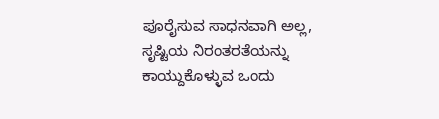ಪೂರೈಸುವ ಸಾಧನವಾಗಿ ಅಲ್ಲ, ಸೃಷ್ಟಿಯ ನಿರಂತರತೆಯನ್ನು ಕಾಯ್ದುಕೊಳ್ಳುವ ಒಂದು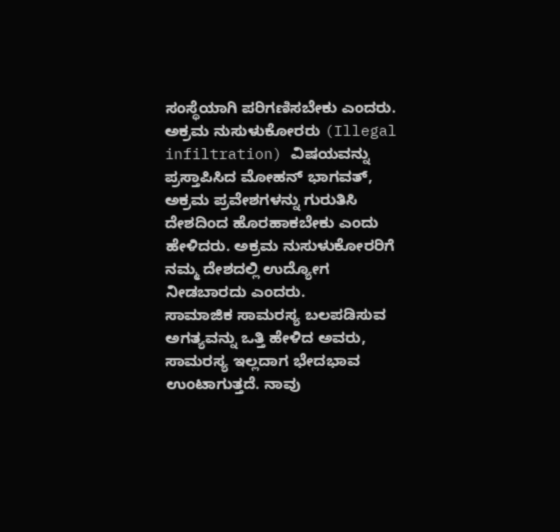ಸಂಸ್ಥೆಯಾಗಿ ಪರಿಗಣಿಸಬೇಕು ಎಂದರು.
ಅಕ್ರಮ ನುಸುಳುಕೋರರು (Illegal infiltration) ವಿಷಯವನ್ನು ಪ್ರಸ್ತಾಪಿಸಿದ ಮೋಹನ್ ಭಾಗವತ್, ಅಕ್ರಮ ಪ್ರವೇಶಗಳನ್ನು ಗುರುತಿಸಿ ದೇಶದಿಂದ ಹೊರಹಾಕಬೇಕು ಎಂದು ಹೇಳಿದರು. ಅಕ್ರಮ ನುಸುಳುಕೋರರಿಗೆ ನಮ್ಮ ದೇಶದಲ್ಲಿ ಉದ್ಯೋಗ ನೀಡಬಾರದು ಎಂದರು.
ಸಾಮಾಜಿಕ ಸಾಮರಸ್ಯ ಬಲಪಡಿಸುವ ಅಗತ್ಯವನ್ನು ಒತ್ತಿ ಹೇಳಿದ ಅವರು, ಸಾಮರಸ್ಯ ಇಲ್ಲದಾಗ ಭೇದಭಾವ ಉಂಟಾಗುತ್ತದೆ. ನಾವು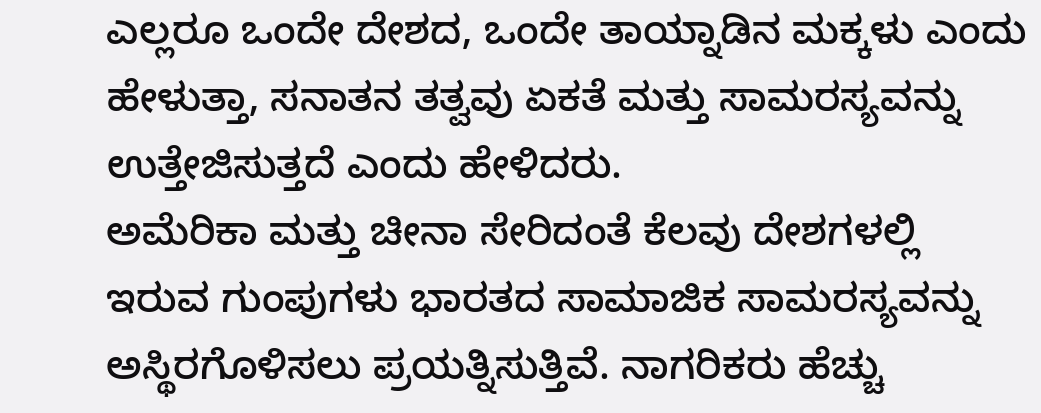ಎಲ್ಲರೂ ಒಂದೇ ದೇಶದ, ಒಂದೇ ತಾಯ್ನಾಡಿನ ಮಕ್ಕಳು ಎಂದು ಹೇಳುತ್ತಾ, ಸನಾತನ ತತ್ವವು ಏಕತೆ ಮತ್ತು ಸಾಮರಸ್ಯವನ್ನು ಉತ್ತೇಜಿಸುತ್ತದೆ ಎಂದು ಹೇಳಿದರು.
ಅಮೆರಿಕಾ ಮತ್ತು ಚೀನಾ ಸೇರಿದಂತೆ ಕೆಲವು ದೇಶಗಳಲ್ಲಿ ಇರುವ ಗುಂಪುಗಳು ಭಾರತದ ಸಾಮಾಜಿಕ ಸಾಮರಸ್ಯವನ್ನು ಅಸ್ಥಿರಗೊಳಿಸಲು ಪ್ರಯತ್ನಿಸುತ್ತಿವೆ. ನಾಗರಿಕರು ಹೆಚ್ಚು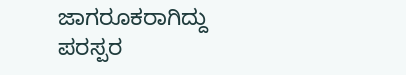ಜಾಗರೂಕರಾಗಿದ್ದು ಪರಸ್ಪರ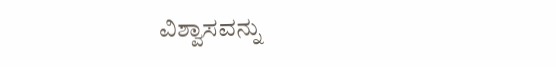ವಿಶ್ವಾಸವನ್ನು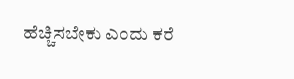ಹೆಚ್ಚಿಸಬೇಕು ಎಂದು ಕರೆ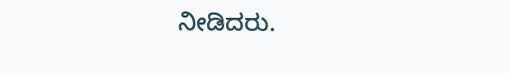ನೀಡಿದರು.